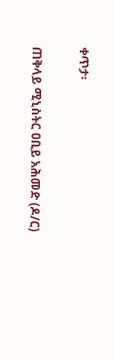ቀጥታ፡

ጠቅላይ ሚኒስትር ዐቢይ አሕመድ (ዶ/ር)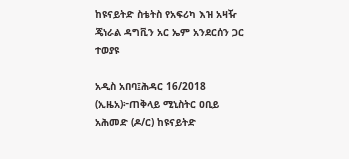ከዩናይትድ ስቴትስ የአፍሪካ እዝ አዛዥ ጄነራል ዳግቪን አር ኤም አንደርሰን ጋር ተወያዩ

አዲስ አበባ፤ሕዳር 16/2018 (ኢዜአ)፦ጠቅላይ ሚኒስትር ዐቢይ አሕመድ (ዶ/ር) ከዩናይትድ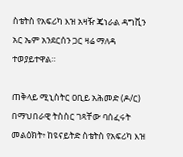ስቴትስ የአፍሪካ እዝ አዛዥ ጄነራል ዳግቪን አር ኤም አንደርሰን ጋር ዛሬ ማለዳ ተወያይተዋል።

ጠቅላይ ሚኒስትር ዐቢይ አሕመድ (ዶ/ር) በማህበራዊ ትስስር ገጻቸው ባሰፈሩት መልዕክት፥ ከዩናይትድ ስቴትስ የአፍሪካ እዝ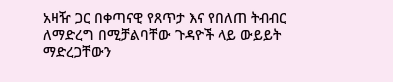አዛዥ ጋር በቀጣናዊ የጸጥታ እና የበለጠ ትብብር ለማድረግ በሚቻልባቸው ጉዳዮች ላይ ውይይት ማድረጋቸውን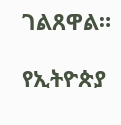ገልጸዋል።

የኢትዮጵያ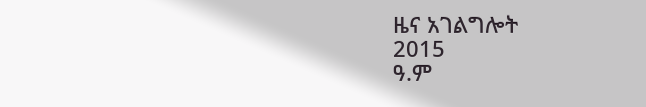ዜና አገልግሎት
2015
ዓ.ም